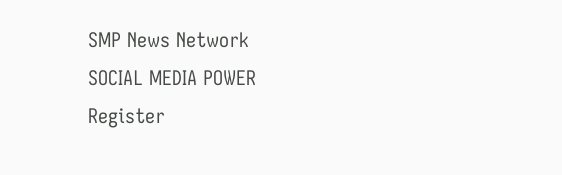SMP News Network
SOCIAL MEDIA POWER
Register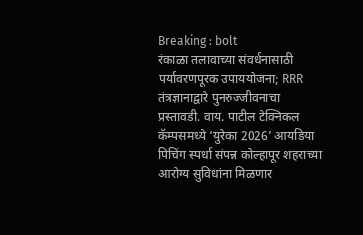Breaking : bolt
रंकाळा तलावाच्या संवर्धनासाठी पर्यावरणपूरक उपाययोजना; RRR तंत्रज्ञानाद्वारे पुनरुज्जीवनाचा प्रस्तावडी. वाय. पाटील टेक्निकल कॅम्पसमध्ये ‘युरेका 2026’ आयडिया पिचिंग स्पर्धा संपन्न कोल्हापूर शहराच्या आरोग्य सुविधांना मिळणार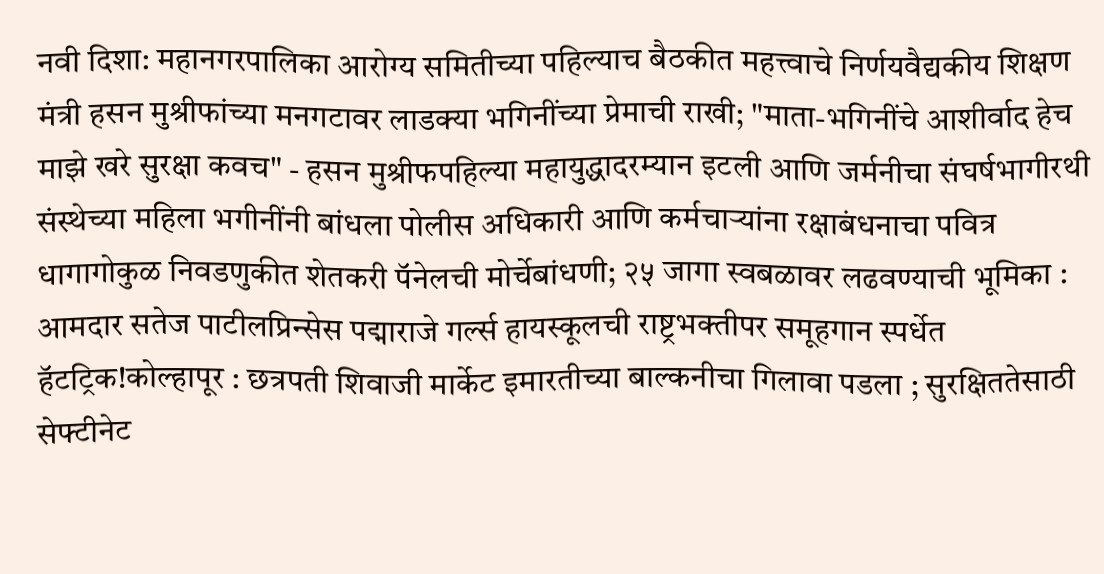नवी दिशा: महानगरपालिका आरोग्य समितीच्या पहिल्याच बैठकीत महत्त्वाचे निर्णयवैद्यकीय शिक्षण मंत्री हसन मुश्रीफांच्या मनगटावर लाडक्या भगिनींच्या प्रेमाची राखी; "माता-भगिनींचे आशीर्वाद हेच माझे खरे सुरक्षा कवच" - हसन मुश्रीफपहिल्या महायुद्धादरम्यान इटली आणि जर्मनीचा संघर्षभागीरथी संस्थेच्या महिला भगीनींनी बांधला पोलीस अधिकारी आणि कर्मचार्‍यांना रक्षाबंधनाचा पवित्र धागागोकुळ निवडणुकीत शेतकरी पॅनेलची मोर्चेबांधणी; २५ जागा स्वबळावर लढवण्याची भूमिका : आमदार सतेज पाटीलप्रिन्सेस पद्माराजे गर्ल्स हायस्कूलची राष्ट्रभक्तीपर समूहगान स्पर्धेत हॅटट्रिक!कोल्हापूर : छत्रपती शिवाजी मार्केट इमारतीच्या बाल्कनीचा गिलावा पडला ; सुरक्षिततेसाठी सेफ्टीनेट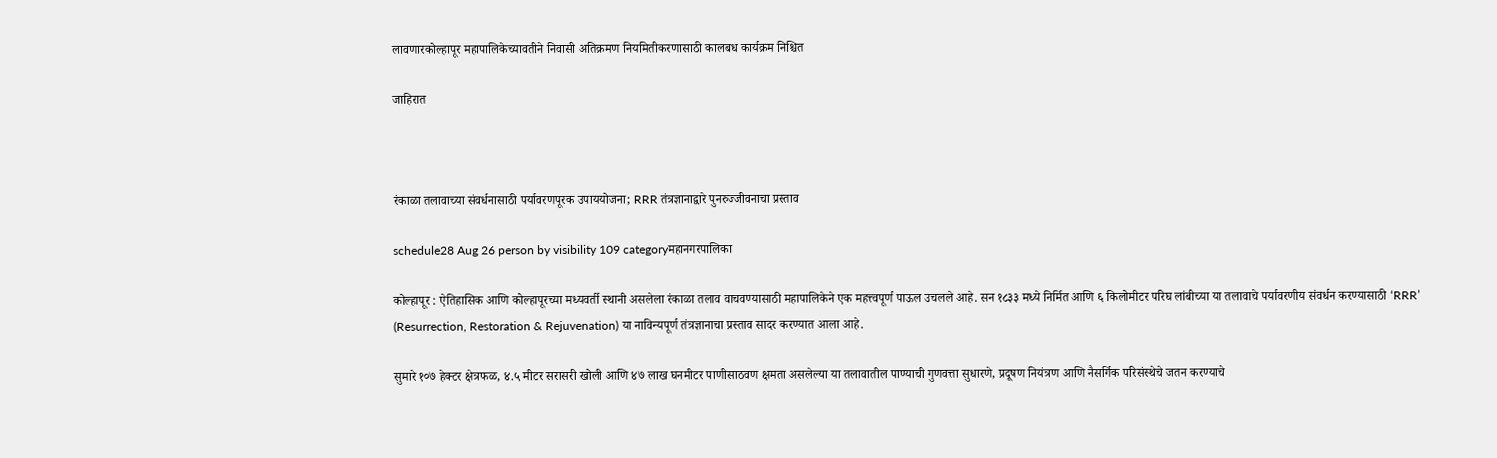लावणारकोल्हापूर महापालिकेच्यावतीने निवासी अतिक्रमण नियमितीकरणासाठी कालबध कार्यक्रम निश्चित

जाहिरात



रंकाळा तलावाच्या संवर्धनासाठी पर्यावरणपूरक उपाययोजना; RRR तंत्रज्ञानाद्वारे पुनरुज्जीवनाचा प्रस्ताव

schedule28 Aug 26 person by visibility 109 categoryमहानगरपालिका

कोल्हापूर : ऐतिहासिक आणि कोल्हापूरच्या मध्यवर्ती स्थानी असलेला रंकाळा तलाव वाचवण्यासाठी महापालिकेने एक महत्त्वपूर्ण पाऊल उचलले आहे. सन १८३३ मध्ये निर्मित आणि ६ किलोमीटर परिघ लांबीच्या या तलावाचे पर्यावरणीय संवर्धन करण्यासाठी ‘RRR’ (Resurrection, Restoration & Rejuvenation) या नाविन्यपूर्ण तंत्रज्ञानाचा प्रस्ताव सादर करण्यात आला आहे.

सुमारे १०७ हेक्टर क्षेत्रफळ, ४.५ मीटर सरासरी खोली आणि ४७ लाख घनमीटर पाणीसाठवण क्षमता असलेल्या या तलावातील पाण्याची गुणवत्ता सुधारणे, प्रदूषण नियंत्रण आणि नैसर्गिक परिसंस्थेचे जतन करण्याचे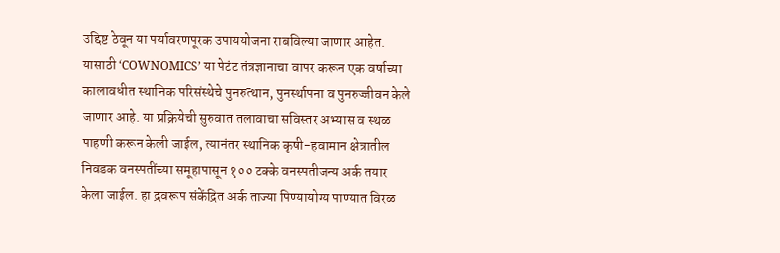उद्दिष्ट ठेवून या पर्यावरणपूरक उपाययोजना राबविल्या जाणार आहेत.
यासाठी ‘COWNOMICS’ या पेटंट तंत्रज्ञानाचा वापर करून एक वर्षाच्या कालावधीत स्थानिक परिसंस्थेचे पुनरुत्थान, पुनर्स्थापना व पुनरुज्जीवन केले जाणार आहे. या प्रक्रियेची सुरुवात तलावाचा सविस्तर अभ्यास व स्थळ पाहणी करून केली जाईल, त्यानंतर स्थानिक कृषी-हवामान क्षेत्रातील निवडक वनस्पतींच्या समूहापासून १०० टक्के वनस्पतीजन्य अर्क तयार केला जाईल. हा द्रवरूप संकेंद्रित अर्क ताज्या पिण्यायोग्य पाण्यात विरळ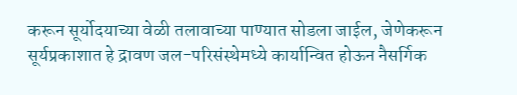करून सूर्योदयाच्या वेळी तलावाच्या पाण्यात सोडला जाईल, जेणेकरून सूर्यप्रकाशात हे द्रावण जल-परिसंस्थेमध्ये कार्यान्वित होऊन नैसर्गिक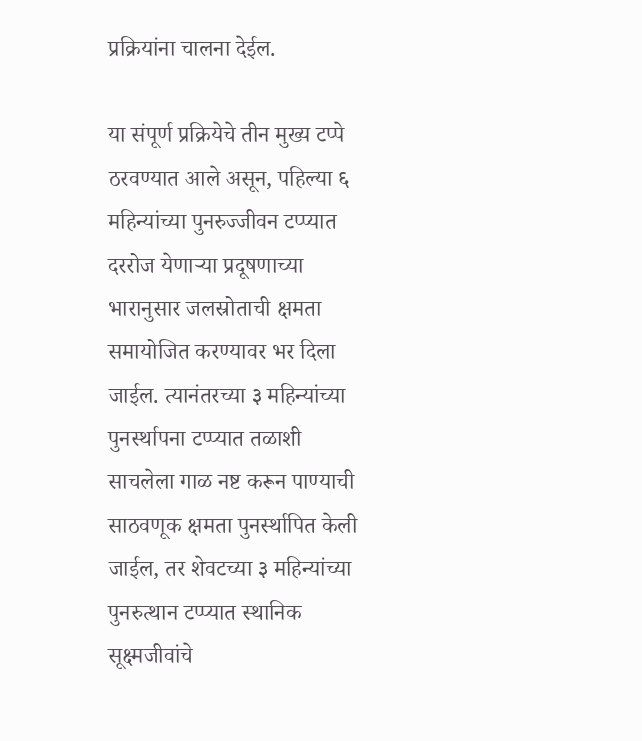प्रक्रियांना चालना देईल.

या संपूर्ण प्रक्रियेचे तीन मुख्य टप्पे ठरवण्यात आले असून, पहिल्या ६ महिन्यांच्या पुनरुज्जीवन टप्प्यात दररोज येणाऱ्या प्रदूषणाच्या भारानुसार जलस्रोताची क्षमता समायोजित करण्यावर भर दिला जाईल. त्यानंतरच्या ३ महिन्यांच्या पुनर्स्थापना टप्प्यात तळाशी साचलेला गाळ नष्ट करून पाण्याची साठवणूक क्षमता पुनर्स्थापित केली जाईल, तर शेवटच्या ३ महिन्यांच्या पुनरुत्थान टप्प्यात स्थानिक सूक्ष्मजीवांचे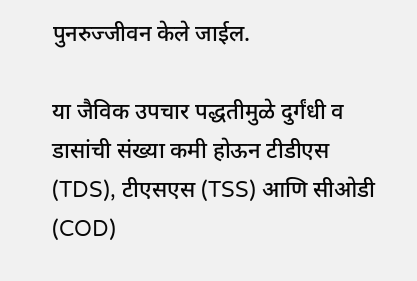पुनरुज्जीवन केले जाईल.

या जैविक उपचार पद्धतीमुळे दुर्गंधी व डासांची संख्या कमी होऊन टीडीएस (TDS), टीएसएस (TSS) आणि सीओडी (COD)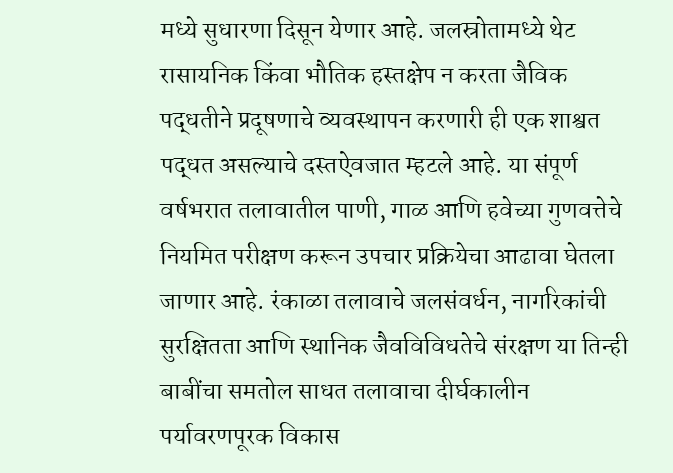मध्ये सुधारणा दिसून येणार आहे. जलस्रोतामध्ये थेट रासायनिक किंवा भौतिक हस्तक्षेप न करता जैविक पद्धतीने प्रदूषणाचे व्यवस्थापन करणारी ही एक शाश्वत पद्धत असल्याचे दस्तऐवजात म्हटले आहे. या संपूर्ण वर्षभरात तलावातील पाणी, गाळ आणि हवेच्या गुणवत्तेचे नियमित परीक्षण करून उपचार प्रक्रियेचा आढावा घेतला जाणार आहे. रंकाळा तलावाचे जलसंवर्धन, नागरिकांची सुरक्षितता आणि स्थानिक जैवविविधतेचे संरक्षण या तिन्ही बाबींचा समतोल साधत तलावाचा दीर्घकालीन पर्यावरणपूरक विकास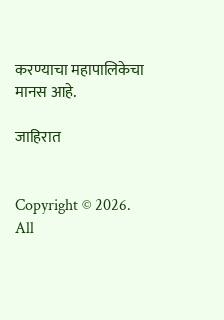करण्याचा महापालिकेचा मानस आहे.

जाहिरात


Copyright © 2026. All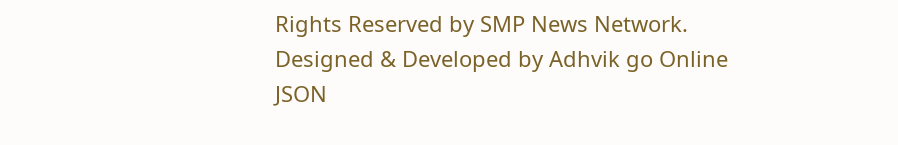Rights Reserved by SMP News Network.
Designed & Developed by Adhvik go Online
JSON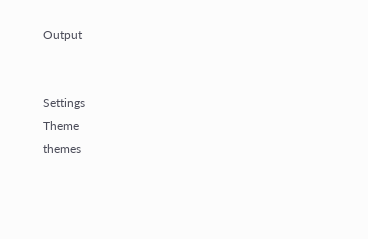Output


Settings
Theme
themes